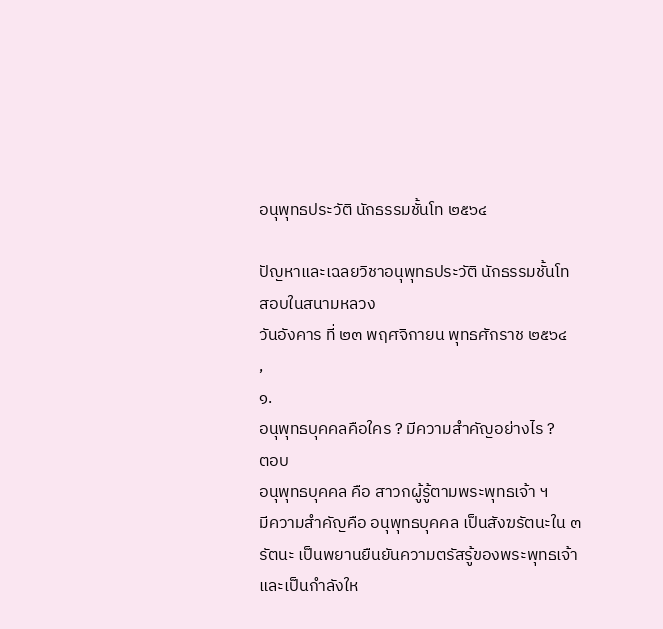อนุพุทธประวัติ นักธรรมชั้นโท ๒๕๖๔

ปัญหาและเฉลยวิชาอนุพุทธประวัติ นักธรรมชั้นโท
สอบในสนามหลวง
วันอังคาร ที่ ๒๓ พฤศจิกายน พุทธศักราช ๒๕๖๔
,
๑.
อนุพุทธบุคคลคือใคร ? มีความสำคัญอย่างไร ?
ตอบ
อนุพุทธบุคคล คือ สาวกผู้รู้ตามพระพุทธเจ้า ฯ
มีความสำคัญคือ อนุพุทธบุคคล เป็นสังฆรัตนะใน ๓ รัตนะ เป็นพยานยืนยันความตรัสรู้ของพระพุทธเจ้า และเป็นกำลังให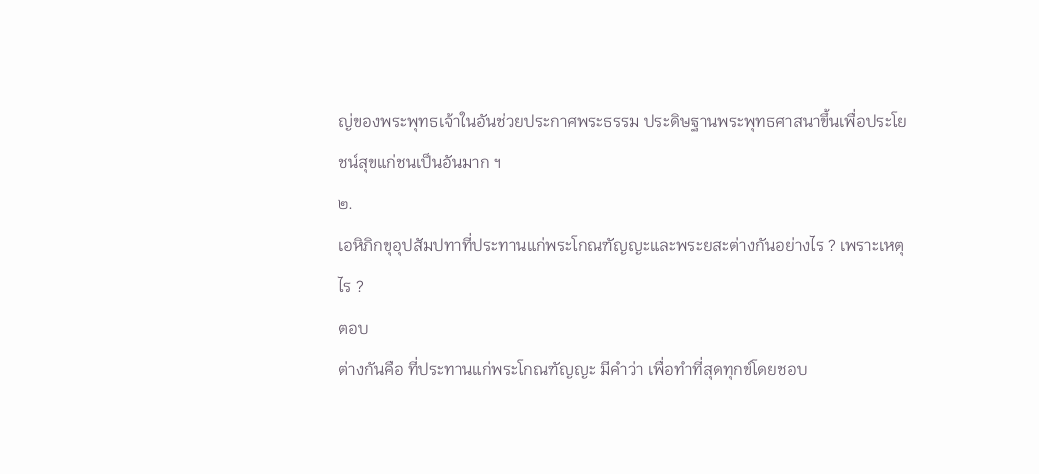ญ่ของพระพุทธเจ้าในอันช่วยประกาศพระธรรม ประดิษฐานพระพุทธศาสนาขึ้นเพื่อประโยชน์สุขแก่ชนเป็นอันมาก ฯ
๒.
เอหิภิกขุอุปสัมปทาที่ประทานแก่พระโกณฑัญญะและพระยสะต่างกันอย่างไร ? เพราะเหตุไร ?
ตอบ
ต่างกันคือ ที่ประทานแก่พระโกณฑัญญะ มีคำว่า เพื่อทำที่สุดทุกข์โดยชอบ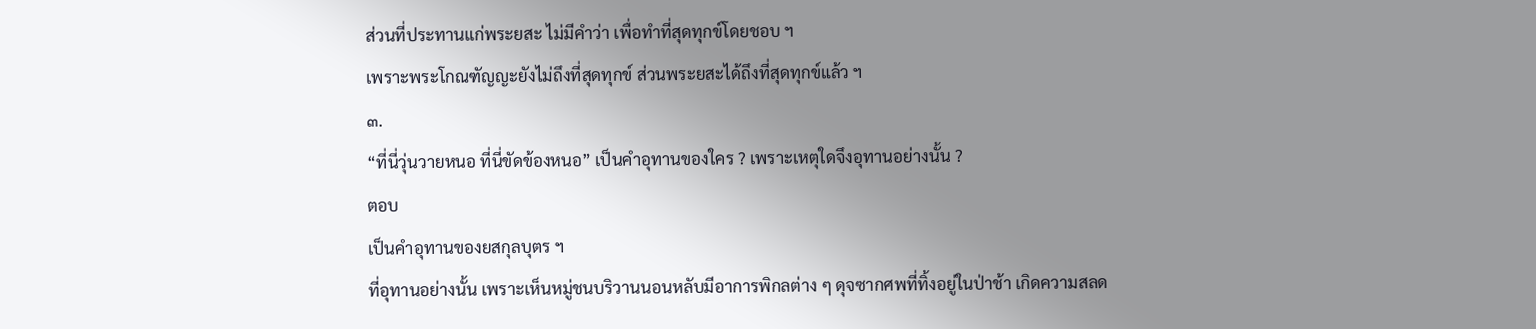ส่วนที่ประทานแก่พระยสะ ไม่มีคำว่า เพื่อทำที่สุดทุกข์โดยชอบ ฯ
เพราะพระโกณฑัญญะยังไม่ถึงที่สุดทุกข์ ส่วนพระยสะได้ถึงที่สุดทุกข์แล้ว ฯ
๓.
“ที่นี่วุ่นวายหนอ ที่นี่ขัดข้องหนอ” เป็นคำอุทานของใคร ? เพราะเหตุใดจึงอุทานอย่างนั้น ?
ตอบ
เป็นคำอุทานของยสกุลบุตร ฯ
ที่อุทานอย่างนั้น เพราะเห็นหมู่ชนบริวานนอนหลับมีอาการพิกลต่าง ๆ ดุจซากศพที่ทิ้งอยู่ในป่าช้า เกิดความสลด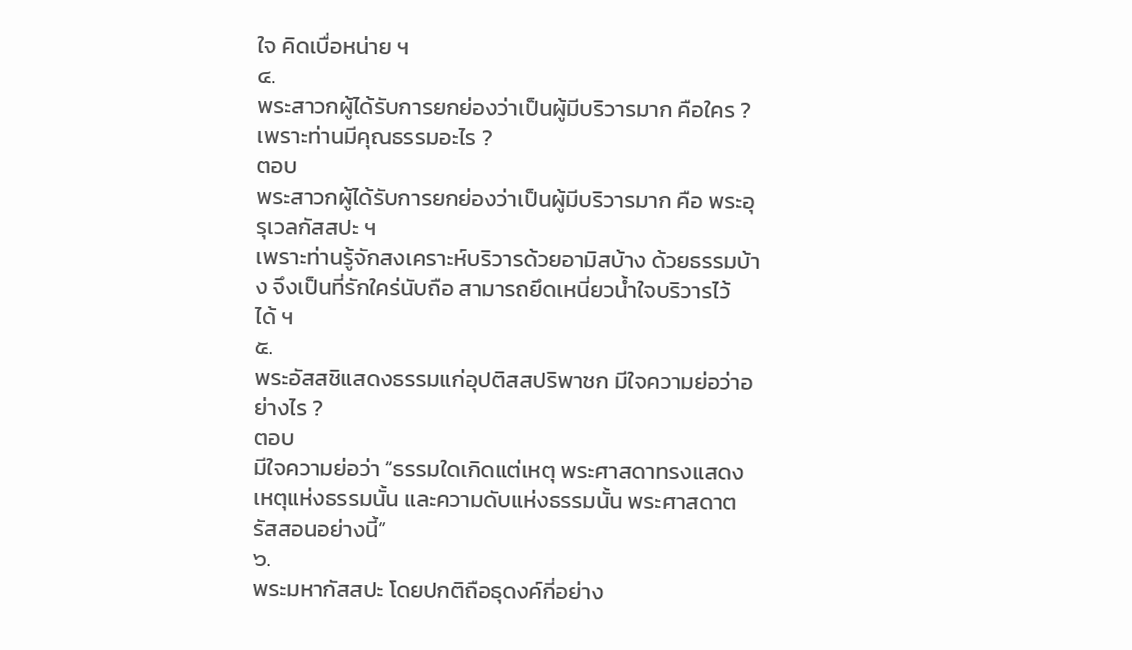ใจ คิดเบื่อหน่าย ฯ
๔.
พระสาวกผู้ได้รับการยกย่องว่าเป็นผู้มีบริวารมาก คือใคร ? เพราะท่านมีคุณธรรมอะไร ?
ตอบ
พระสาวกผู้ได้รับการยกย่องว่าเป็นผู้มีบริวารมาก คือ พระอุรุเวลกัสสปะ ฯ
เพราะท่านรู้จักสงเคราะห์บริวารด้วยอามิสบ้าง ด้วยธรรมบ้าง จึงเป็นที่รักใคร่นับถือ สามารถยึดเหนี่ยวน้ำใจบริวารไว้ได้ ฯ
๕.
พระอัสสชิแสดงธรรมแก่อุปติสสปริพาชก มีใจความย่อว่าอย่างไร ?
ตอบ
มีใจความย่อว่า “ธรรมใดเกิดแต่เหตุ พระศาสดาทรงแสดงเหตุแห่งธรรมนั้น และความดับแห่งธรรมนั้น พระศาสดาตรัสสอนอย่างนี้”
๖.
พระมหากัสสปะ โดยปกติถือธุดงค์กี่อย่าง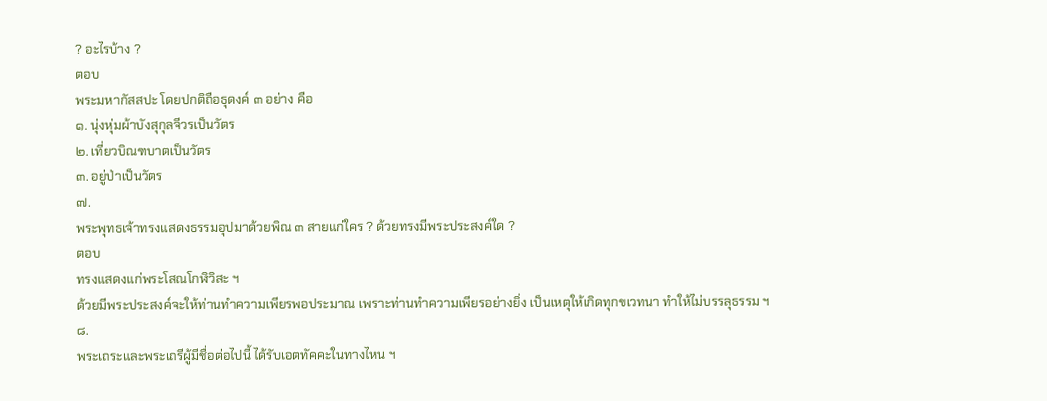? อะไรบ้าง ?
ตอบ
พระมหากัสสปะ โดยปกติถือธุดงค์ ๓ อย่าง คือ
๑. นุ่งหุ่มผ้าบังสุกุลจีวรเป็นวัตร
๒. เที่ยวบิณฑบาตเป็นวัตร
๓. อยู่ป่าเป็นวัตร
๗.
พระพุทธเจ้าทรงแสดงธรรมอุปมาด้วยพิณ ๓ สายแก่ใคร ? ด้วยทรงมีพระประสงค์ใด ?
ตอบ
ทรงแสดงแก่พระโสณโกฬิวิสะ ฯ
ด้วยมีพระประสงค์จะให้ท่านทำความเพียรพอประมาณ เพราะท่านทำความเพียรอย่างยิ่ง เป็นเหตุให้เกิดทุกขเวทนา ทำให้ไม่บรรลุธรรม ฯ
๘.
พระเถระและพระเถรีผู้มีชื่อต่อไปนี้ ได้รับเอตทัคคะในทางไหน ฯ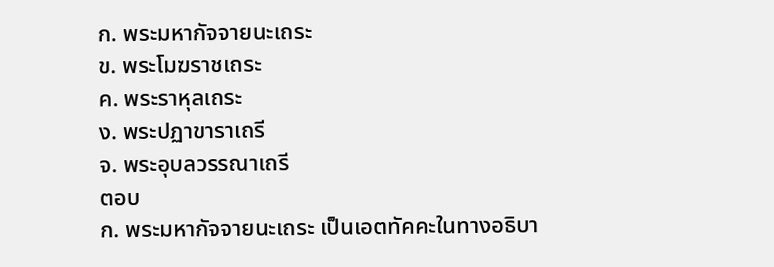ก. พระมหากัจจายนะเถระ
ข. พระโมฆราชเถระ
ค. พระราหุลเถระ
ง. พระปฏาขาราเถรี
จ. พระอุบลวรรณาเถรี
ตอบ
ก. พระมหากัจจายนะเถระ เป็นเอตทัคคะในทางอธิบา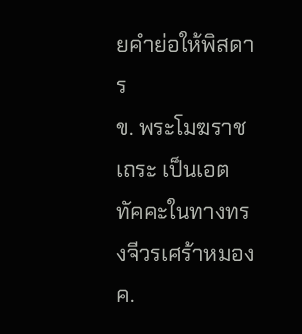ยคำย่อให้พิสดาร
ข. พระโมฆราชเถระ เป็นเอตทัคคะในทางทรงจีวรเศร้าหมอง
ค.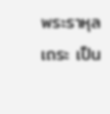พระราหุลเถระ เป็น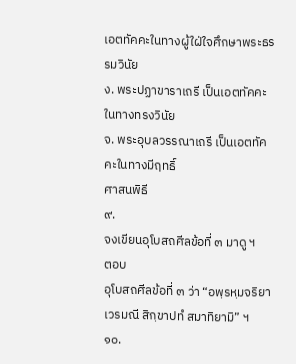เอตทัคคะในทางผู้ใฝ่ใจศึกษาพระธรรมวินัย
ง. พระปฏาขาราเถรี เป็นเอตทัคคะในทางทรงวินัย
จ. พระอุบลวรรณาเถรี เป็นเอตทัคคะในทางมีฤทธิ์
ศาสนพิธี
๙.
จงเขียนอุโบสถศีลข้อที่ ๓ มาดู ฯ
ตอบ
อุโบสถศีลข้อที่ ๓ ว่า “อพฺรหฺมจริยา เวรมณี สิกฺขาปทํ สมาทิยามิ” ฯ
๑๐.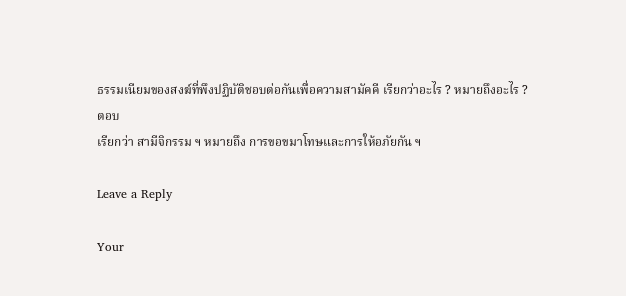ธรรมเนียมของสงฆ์ที่พึงปฏิบัติชอบต่อกันเพื่อความสามัคคี เรียกว่าอะไร ? หมายถึงอะไร ?
ตอบ
เรียกว่า สามีจิกรรม ฯ หมายถึง การขอขมาโทษและการให้อภัยกัน ฯ

Leave a Reply

Your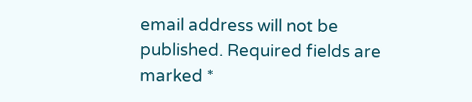email address will not be published. Required fields are marked *